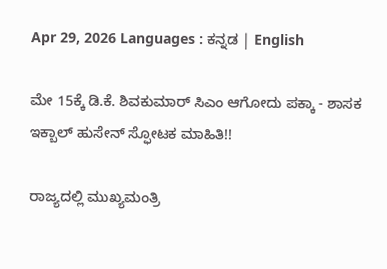Apr 29, 2026 Languages : ಕನ್ನಡ | English

ಮೇ 15ಕ್ಕೆ ಡಿ.ಕೆ. ಶಿವಕುಮಾರ್ ಸಿಎಂ ಆಗೋದು ಪಕ್ಕಾ - ಶಾಸಕ ಇಕ್ಬಾಲ್ ಹುಸೇನ್ ಸ್ಫೋಟಕ ಮಾಹಿತಿ!!

ರಾಜ್ಯದಲ್ಲಿ ಮುಖ್ಯಮಂತ್ರಿ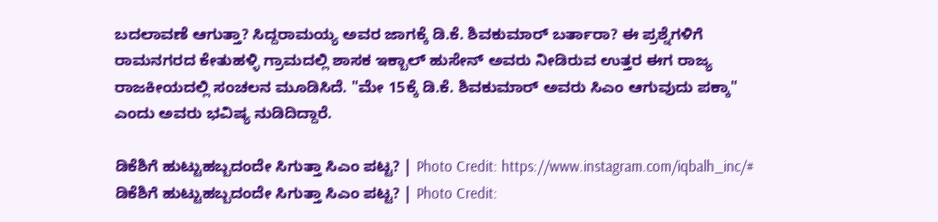ಬದಲಾವಣೆ ಆಗುತ್ತಾ? ಸಿದ್ದರಾಮಯ್ಯ ಅವರ ಜಾಗಕ್ಕೆ ಡಿ.ಕೆ. ಶಿವಕುಮಾರ್ ಬರ್ತಾರಾ? ಈ ಪ್ರಶ್ನೆಗಳಿಗೆ ರಾಮನಗರದ ಕೇತುಹಳ್ಳಿ ಗ್ರಾಮದಲ್ಲಿ ಶಾಸಕ ಇಕ್ಬಾಲ್ ಹುಸೇನ್ ಅವರು ನೀಡಿರುವ ಉತ್ತರ ಈಗ ರಾಜ್ಯ ರಾಜಕೀಯದಲ್ಲಿ ಸಂಚಲನ ಮೂಡಿಸಿದೆ. "ಮೇ 15ಕ್ಕೆ ಡಿ.ಕೆ. ಶಿವಕುಮಾರ್ ಅವರು ಸಿಎಂ ಆಗುವುದು ಪಕ್ಕಾ" ಎಂದು ಅವರು ಭವಿಷ್ಯ ನುಡಿದಿದ್ದಾರೆ.

ಡಿಕೆಶಿಗೆ ಹುಟ್ಟುಹಬ್ಬದಂದೇ ಸಿಗುತ್ತಾ ಸಿಎಂ ಪಟ್ಟ? | Photo Credit: https://www.instagram.com/iqbalh_inc/#
ಡಿಕೆಶಿಗೆ ಹುಟ್ಟುಹಬ್ಬದಂದೇ ಸಿಗುತ್ತಾ ಸಿಎಂ ಪಟ್ಟ? | Photo Credit: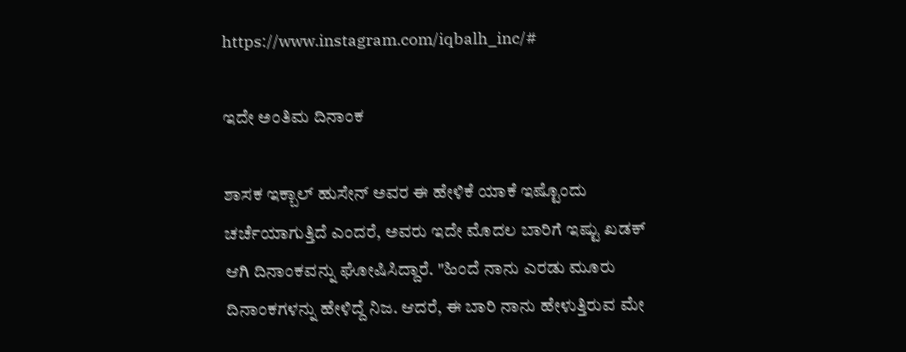https://www.instagram.com/iqbalh_inc/#

ಇದೇ ಅಂತಿಮ ದಿನಾಂಕ

ಶಾಸಕ ಇಕ್ಬಾಲ್ ಹುಸೇನ್ ಅವರ ಈ ಹೇಳಿಕೆ ಯಾಕೆ ಇಷ್ಟೊಂದು ಚರ್ಚೆಯಾಗುತ್ತಿದೆ ಎಂದರೆ, ಅವರು ಇದೇ ಮೊದಲ ಬಾರಿಗೆ ಇಷ್ಟು ಖಡಕ್ ಆಗಿ ದಿನಾಂಕವನ್ನು ಘೋಷಿಸಿದ್ದಾರೆ. "ಹಿಂದೆ ನಾನು ಎರಡು ಮೂರು ದಿನಾಂಕಗಳನ್ನು ಹೇಳಿದ್ದೆ ನಿಜ. ಆದರೆ, ಈ ಬಾರಿ ನಾನು ಹೇಳುತ್ತಿರುವ ಮೇ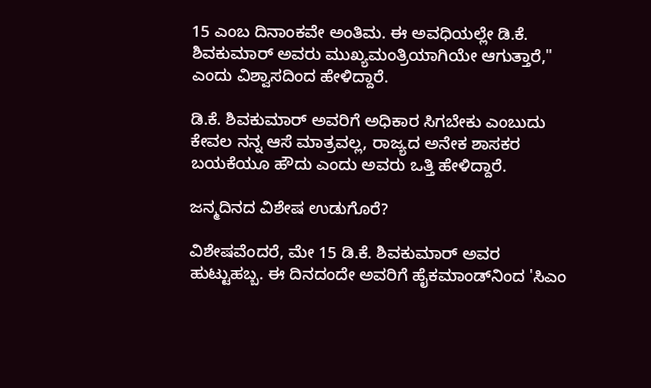15 ಎಂಬ ದಿನಾಂಕವೇ ಅಂತಿಮ. ಈ ಅವಧಿಯಲ್ಲೇ ಡಿ.ಕೆ. ಶಿವಕುಮಾರ್ ಅವರು ಮುಖ್ಯಮಂತ್ರಿಯಾಗಿಯೇ ಆಗುತ್ತಾರೆ," ಎಂದು ವಿಶ್ವಾಸದಿಂದ ಹೇಳಿದ್ದಾರೆ.

ಡಿ.ಕೆ. ಶಿವಕುಮಾರ್ ಅವರಿಗೆ ಅಧಿಕಾರ ಸಿಗಬೇಕು ಎಂಬುದು ಕೇವಲ ನನ್ನ ಆಸೆ ಮಾತ್ರವಲ್ಲ, ರಾಜ್ಯದ ಅನೇಕ ಶಾಸಕರ ಬಯಕೆಯೂ ಹೌದು ಎಂದು ಅವರು ಒತ್ತಿ ಹೇಳಿದ್ದಾರೆ.

ಜನ್ಮದಿನದ ವಿಶೇಷ ಉಡುಗೊರೆ?

ವಿಶೇಷವೆಂದರೆ, ಮೇ 15 ಡಿ.ಕೆ. ಶಿವಕುಮಾರ್ ಅವರ ಹುಟ್ಟುಹಬ್ಬ. ಈ ದಿನದಂದೇ ಅವರಿಗೆ ಹೈಕಮಾಂಡ್‌ನಿಂದ 'ಸಿಎಂ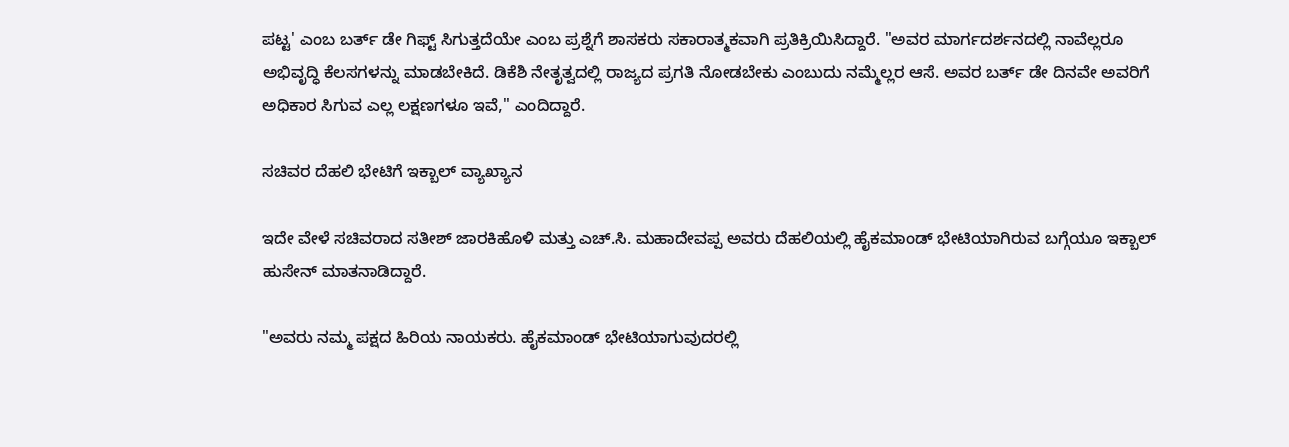ಪಟ್ಟ' ಎಂಬ ಬರ್ತ್ ಡೇ ಗಿಫ್ಟ್ ಸಿಗುತ್ತದೆಯೇ ಎಂಬ ಪ್ರಶ್ನೆಗೆ ಶಾಸಕರು ಸಕಾರಾತ್ಮಕವಾಗಿ ಪ್ರತಿಕ್ರಿಯಿಸಿದ್ದಾರೆ. "ಅವರ ಮಾರ್ಗದರ್ಶನದಲ್ಲಿ ನಾವೆಲ್ಲರೂ ಅಭಿವೃದ್ಧಿ ಕೆಲಸಗಳನ್ನು ಮಾಡಬೇಕಿದೆ. ಡಿಕೆಶಿ ನೇತೃತ್ವದಲ್ಲಿ ರಾಜ್ಯದ ಪ್ರಗತಿ ನೋಡಬೇಕು ಎಂಬುದು ನಮ್ಮೆಲ್ಲರ ಆಸೆ. ಅವರ ಬರ್ತ್ ಡೇ ದಿನವೇ ಅವರಿಗೆ ಅಧಿಕಾರ ಸಿಗುವ ಎಲ್ಲ ಲಕ್ಷಣಗಳೂ ಇವೆ," ಎಂದಿದ್ದಾರೆ.

ಸಚಿವರ ದೆಹಲಿ ಭೇಟಿಗೆ ಇಕ್ಬಾಲ್ ವ್ಯಾಖ್ಯಾನ

ಇದೇ ವೇಳೆ ಸಚಿವರಾದ ಸತೀಶ್ ಜಾರಕಿಹೊಳಿ ಮತ್ತು ಎಚ್.ಸಿ. ಮಹಾದೇವಪ್ಪ ಅವರು ದೆಹಲಿಯಲ್ಲಿ ಹೈಕಮಾಂಡ್ ಭೇಟಿಯಾಗಿರುವ ಬಗ್ಗೆಯೂ ಇಕ್ಬಾಲ್ ಹುಸೇನ್ ಮಾತನಾಡಿದ್ದಾರೆ.

"ಅವರು ನಮ್ಮ ಪಕ್ಷದ ಹಿರಿಯ ನಾಯಕರು. ಹೈಕಮಾಂಡ್ ಭೇಟಿಯಾಗುವುದರಲ್ಲಿ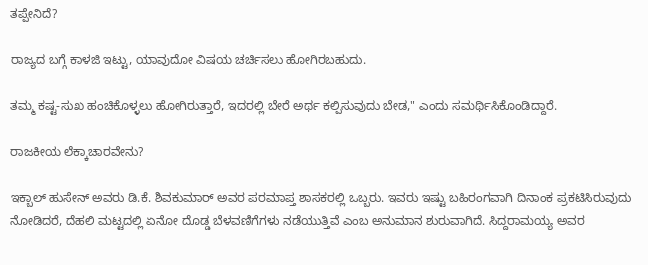ತಪ್ಪೇನಿದೆ?

ರಾಜ್ಯದ ಬಗ್ಗೆ ಕಾಳಜಿ ಇಟ್ಟು, ಯಾವುದೋ ವಿಷಯ ಚರ್ಚಿಸಲು ಹೋಗಿರಬಹುದು.

ತಮ್ಮ ಕಷ್ಟ-ಸುಖ ಹಂಚಿಕೊಳ್ಳಲು ಹೋಗಿರುತ್ತಾರೆ, ಇದರಲ್ಲಿ ಬೇರೆ ಅರ್ಥ ಕಲ್ಪಿಸುವುದು ಬೇಡ," ಎಂದು ಸಮರ್ಥಿಸಿಕೊಂಡಿದ್ದಾರೆ.

ರಾಜಕೀಯ ಲೆಕ್ಕಾಚಾರವೇನು?

ಇಕ್ಬಾಲ್ ಹುಸೇನ್ ಅವರು ಡಿ.ಕೆ. ಶಿವಕುಮಾರ್ ಅವರ ಪರಮಾಪ್ತ ಶಾಸಕರಲ್ಲಿ ಒಬ್ಬರು. ಇವರು ಇಷ್ಟು ಬಹಿರಂಗವಾಗಿ ದಿನಾಂಕ ಪ್ರಕಟಿಸಿರುವುದು ನೋಡಿದರೆ, ದೆಹಲಿ ಮಟ್ಟದಲ್ಲಿ ಏನೋ ದೊಡ್ಡ ಬೆಳವಣಿಗೆಗಳು ನಡೆಯುತ್ತಿವೆ ಎಂಬ ಅನುಮಾನ ಶುರುವಾಗಿದೆ. ಸಿದ್ದರಾಮಯ್ಯ ಅವರ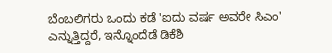ಬೆಂಬಲಿಗರು ಒಂದು ಕಡೆ 'ಐದು ವರ್ಷ ಅವರೇ ಸಿಎಂ' ಎನ್ನುತ್ತಿದ್ದರೆ, ಇನ್ನೊಂದೆಡೆ ಡಿಕೆಶಿ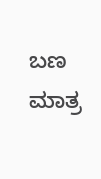ಬಣ ಮಾತ್ರ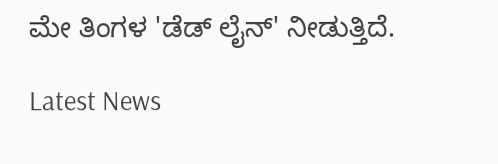ಮೇ ತಿಂಗಳ 'ಡೆಡ್ ಲೈನ್' ನೀಡುತ್ತಿದೆ.

Latest News